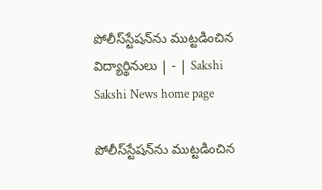పోలీస్‌స్టేషన్‌ను ముట్టడించిన విద్యార్థినులు | - | Sakshi
Sakshi News home page

పోలీస్‌స్టేషన్‌ను ముట్టడించిన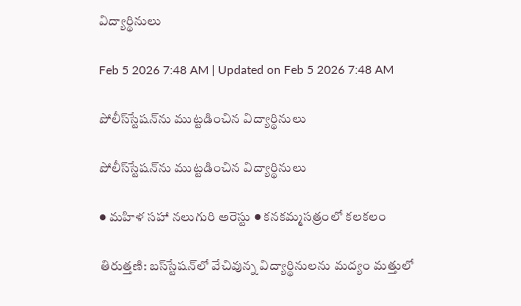విద్యార్థినులు

Feb 5 2026 7:48 AM | Updated on Feb 5 2026 7:48 AM

పోలీస్‌స్టేషన్‌ను ముట్టడించిన విద్యార్థినులు

పోలీస్‌స్టేషన్‌ను ముట్టడించిన విద్యార్థినులు

● మహిళ సహా నలుగురి అరెస్టు ● కనకమ్మసత్రంలో కలకలం

తిరుత్తణి: బస్‌స్టేషన్‌లో వేచివున్న విద్యార్థినులను మద్యం మత్తులో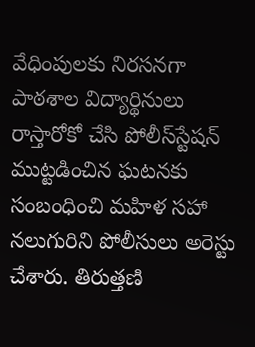వేధింపులకు నిరసనగా పాఠశాల విద్యార్థినులు రాస్తారోకో చేసి పోలీస్‌స్టేషన్‌ ముట్టడించిన ఘటనకు సంబంధించి మహిళ సహా నలుగురిని పోలీసులు అరెస్టు చేశారు. తిరుత్తణి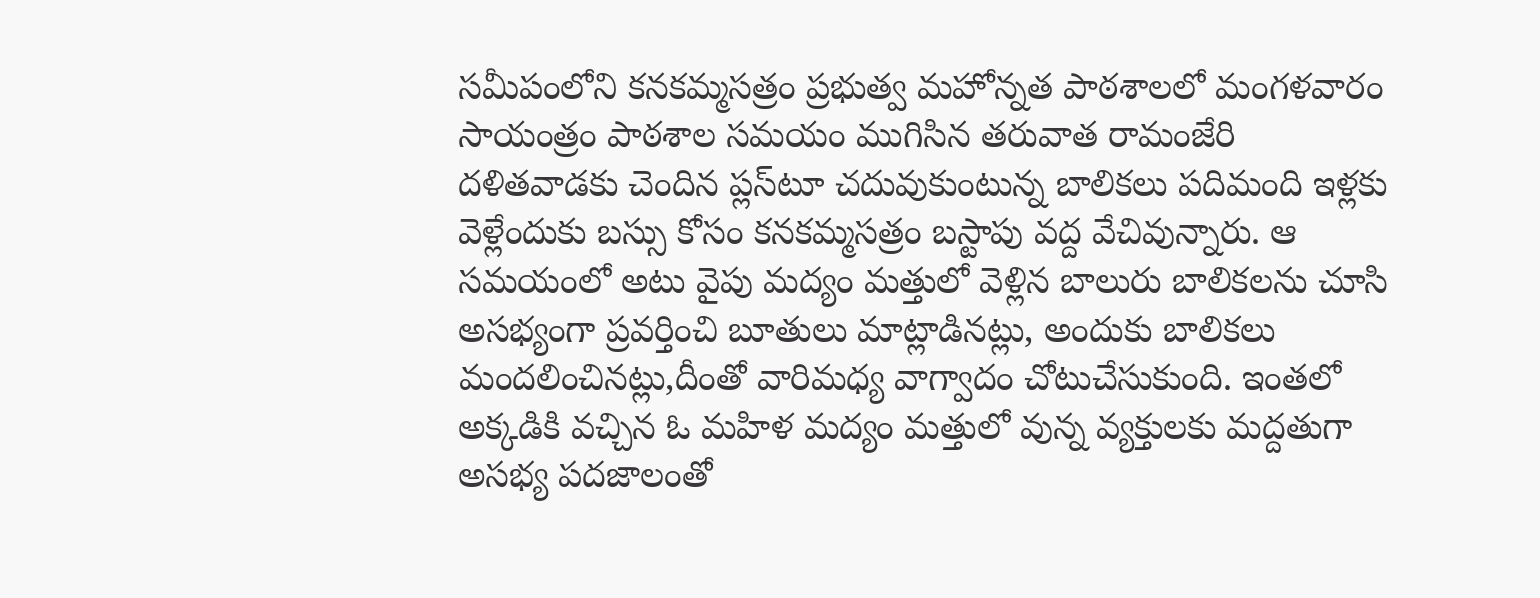సమీపంలోని కనకమ్మసత్రం ప్రభుత్వ మహోన్నత పాఠశాలలో మంగళవారం సాయంత్రం పాఠశాల సమయం ముగిసిన తరువాత రామంజేరి దళితవాడకు చెందిన ప్లస్‌టూ చదువుకుంటున్న బాలికలు పదిమంది ఇళ్లకు వెళ్లేందుకు బస్సు కోసం కనకమ్మసత్రం బస్టాపు వద్ద వేచివున్నారు. ఆ సమయంలో అటు వైపు మద్యం మత్తులో వెళ్లిన బాలురు బాలికలను చూసి అసభ్యంగా ప్రవర్తించి బూతులు మాట్లాడినట్లు, అందుకు బాలికలు మందలించినట్లు,దీంతో వారిమధ్య వాగ్వాదం చోటుచేసుకుంది. ఇంతలో అక్కడికి వచ్చిన ఓ మహిళ మద్యం మత్తులో వున్న వ్యక్తులకు మద్దతుగా అసభ్య పదజాలంతో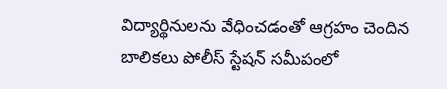విద్యార్థినులను వేధించడంతో ఆగ్రహం చెందిన బాలికలు పోలీస్‌ స్టేషన్‌ సమీపంలో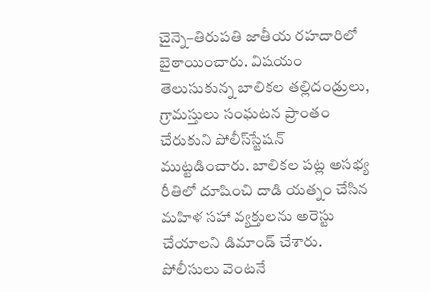చైన్నె–తిరుపతి జాతీయ రహదారిలో బైఠాయించారు. విషయం తెలుసుకున్న బాలికల తల్లిదండ్రులు, గ్రామస్తులు సంఘటన ప్రాంతం చేరుకుని పోలీస్‌స్టేషన్‌ ముట్టడించారు. బాలికల పట్ల అసభ్య రీతిలో దూషించి దాడి యత్నం చేసిన మహిళ సహా వ్యక్తులను అరెస్టు చేయాలని డిమాండ్‌ చేశారు. పోలీసులు వెంటనే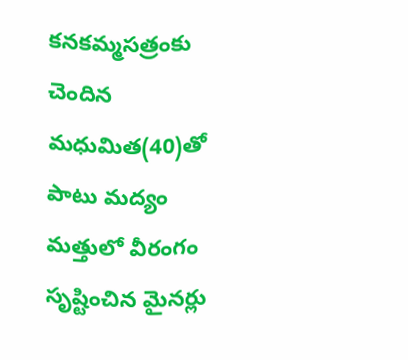కనకమ్మసత్రంకు చెందిన మధుమిత(40)తో పాటు మద్యం మత్తులో వీరంగం సృష్టించిన మైనర్లు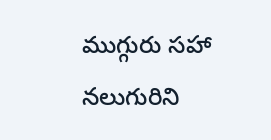ముగ్గురు సహా నలుగురిని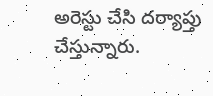అరెస్టు చేసి దర్యాప్తు చేస్తున్నారు.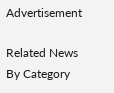Advertisement

Related News By Category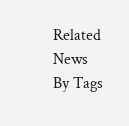Related News By Tags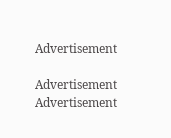Advertisement

Advertisement
Advertisement